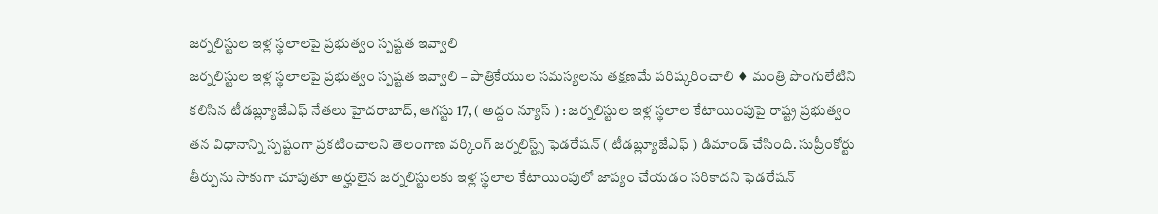జర్నలిస్టుల ఇళ్ల స్థలాలపై ప్రభుత్వం స్పష్టత ఇవ్వాలి
జర్నలిస్టుల ఇళ్ల స్థలాలపై ప్రభుత్వం స్పష్టత ఇవ్వాలి – పాత్రికేయుల సమస్యలను తక్షణమే పరిష్కరించాలి ♦ మంత్రి పొంగులేటిని కలిసిన టీడబ్ల్యూజేఎఫ్ నేతలు హైదరాబాద్, ఆగస్టు 17, ( అద్దం న్యూస్ ) : జర్నలిస్టుల ఇళ్ల స్థలాల కేటాయింపుపై రాష్ట్ర ప్రభుత్వం తన విధానాన్ని స్పష్టంగా ప్రకటించాలని తెలంగాణ వర్కింగ్ జర్నలిస్ట్స్ ఫెడరేషన్ ( టీడబ్ల్యూజేఎఫ్ ) డిమాండ్ చేసింది. సుప్రీంకోర్టు తీర్పును సాకుగా చూపుతూ అర్హులైన జర్నలిస్టులకు ఇళ్ల స్థలాల కేటాయింపులో జాప్యం చేయడం సరికాదని ఫెడరేషన్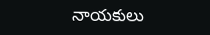నాయకులు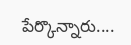పేర్కొన్నారు....